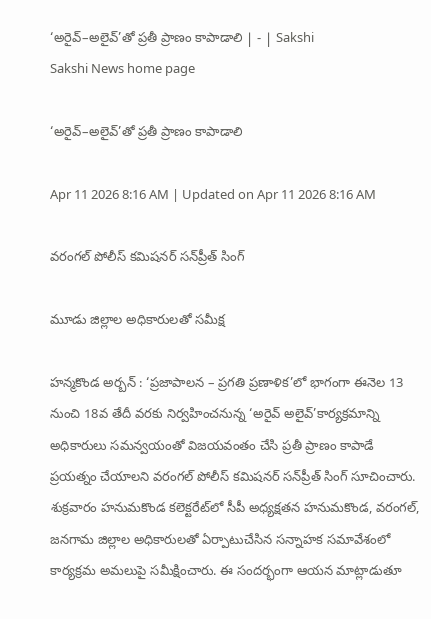‘అరైవ్‌–అలైవ్‌’తో ప్రతీ ప్రాణం కాపాడాలి | - | Sakshi
Sakshi News home page

‘అరైవ్‌–అలైవ్‌’తో ప్రతీ ప్రాణం కాపాడాలి

Apr 11 2026 8:16 AM | Updated on Apr 11 2026 8:16 AM

వరంగల్‌ పోలీస్‌ కమిషనర్‌ సన్‌ప్రీత్‌ సింగ్‌

మూడు జిల్లాల అధికారులతో సమీక్ష

హన్మకొండ అర్బన్‌ : ‘ప్రజాపాలన – ప్రగతి ప్రణాళిక’లో భాగంగా ఈనెల 13 నుంచి 18వ తేదీ వరకు నిర్వహించనున్న ‘అరైవ్‌ అలైవ్‌’కార్యక్రమాన్ని అధికారులు సమన్వయంతో విజయవంతం చేసి ప్రతీ ప్రాణం కాపాడే ప్రయత్నం చేయాలని వరంగల్‌ పోలీస్‌ కమిషనర్‌ సన్‌ప్రీత్‌ సింగ్‌ సూచించారు. శుక్రవారం హనుమకొండ కలెక్టరేట్‌లో సీపీ అధ్యక్షతన హనుమకొండ, వరంగల్‌, జనగామ జిల్లాల అధికారులతో ఏర్పాటుచేసిన సన్నాహక సమావేశంలో కార్యక్రమ అమలుపై సమీక్షించారు. ఈ సందర్భంగా ఆయన మాట్లాడుతూ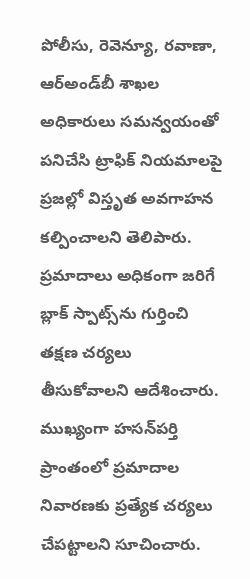పోలీసు, రెవెన్యూ, రవాణా, ఆర్‌అండ్‌బీ శాఖల అధికారులు సమన్వయంతో పనిచేసి ట్రాఫిక్‌ నియమాలపై ప్రజల్లో విస్తృత అవగాహన కల్పించాలని తెలిపారు. ప్రమాదాలు అధికంగా జరిగే బ్లాక్‌ స్పాట్స్‌ను గుర్తించి తక్షణ చర్యలు తీసుకోవాలని ఆదేశించారు. ముఖ్యంగా హసన్‌పర్తి ప్రాంతంలో ప్రమాదాల నివారణకు ప్రత్యేక చర్యలు చేపట్టాలని సూచించారు.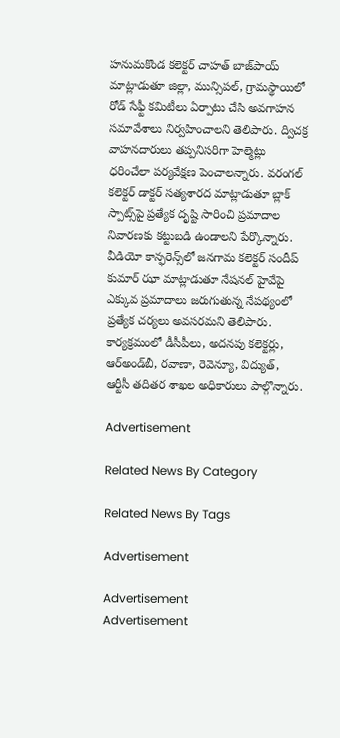హనుమకొండ కలెక్టర్‌ చాహత్‌ బాజ్‌పాయ్‌ మాట్లాడుతూ జిల్లా, మున్సిపల్‌, గ్రామస్థాయిలో రోడ్‌ సేఫ్టీ కమిటీలు ఏర్పాటు చేసి అవగాహన సమావేశాలు నిర్వహించాలని తెలిపారు. ద్విచక్ర వాహనదారులు తప్పనిసరిగా హెల్మెట్లు ధరించేలా పర్యవేక్షణ పెంచాలన్నారు. వరంగల్‌ కలెక్టర్‌ డాక్టర్‌ సత్యశారద మాట్లాడుతూ బ్లాక్‌ స్పాట్స్‌పై ప్రత్యేక దృష్టి సారించి ప్రమాదాల నివారణకు కట్టుబడి ఉండాలని పేర్కొన్నారు. వీడియో కాన్ఫరెన్స్‌లో జనగామ కలెక్టర్‌ సందీప్‌ కుమార్‌ ఝా మాట్లాడుతూ నేషనల్‌ హైవేపై ఎక్కువ ప్రమాదాలు జరుగుతున్న నేపథ్యంలో ప్రత్యేక చర్యలు అవసరమని తెలిపారు. కార్యక్రమంలో డీసీపీలు, అదనపు కలెక్టర్లు, ఆర్‌అండ్‌బీ, రవాణా, రెవెన్యూ, విద్యుత్‌, ఆర్టీసీ తదితర శాఖల అధికారులు పాల్గొన్నారు.

Advertisement

Related News By Category

Related News By Tags

Advertisement

Advertisement
Advertisement